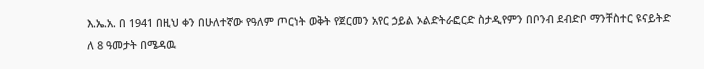እ.ኤ.አ. በ 1941 በዚህ ቀን በሁለተኛው የዓለም ጦርነት ወቅት የጀርመን አየር ኃይል ኦልድትራፎርድ ስታዲየምን በቦንብ ደብድቦ ማንቸስተር ዩናይትድ ለ 8 ዓመታት በሜዳዉ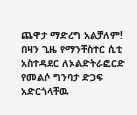ጨዋታ ማድረግ አልቻለም! በዛን ጊዜ የማንቸስተር ሲቲ አስተዳደር ለኦልድትራፎርድ የመልሶ ግንባታ ድጋፍ አድርጎላቸዉ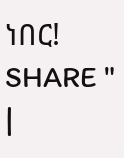ነበር!
SHARE " |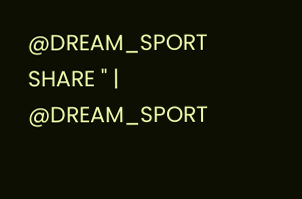@DREAM_SPORT
SHARE " | @DREAM_SPORT